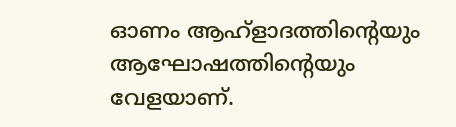ഓണം ആഹ്ളാദത്തിൻ്റെയും ആഘോഷത്തിൻ്റെയും വേളയാണ്.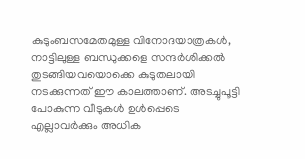കുടുംബസമേതമുള്ള വിനോദയാത്രകൾ, നാട്ടിലുള്ള ബന്ധുക്കളെ സന്ദർശിക്കൽ തുടങ്ങിയവയൊക്കെ കുടുതലായി നടക്കുന്നത് ഈ കാലത്താണ്. അടച്ചുപൂട്ടി പോകുന്ന വീടുകൾ ഉൾപ്പെടെ എല്ലാവർക്കും അധിക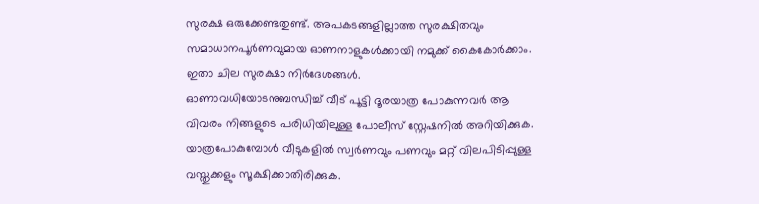സുരക്ഷ ഒരുക്കേണ്ടതുണ്ട്. അപകടങ്ങളില്ലാത്ത സുരക്ഷിതവും സമാധാനപൂർണവുമായ ഓണനാളുകൾക്കായി നമുക്ക് കൈകോർക്കാം. ഇതാ ചില സുരക്ഷാ നിർദേശങ്ങൾ.
ഓണാവധിയോടനുബന്ധിച്ച് വീട് പൂട്ടി ദൂരയാത്ര പോകുന്നവർ ആ വിവരം നിങ്ങളുടെ പരിധിയിലുള്ള പോലീസ് സ്റ്റേഷനിൽ അറിയിക്കുക. യാത്രപോകുമ്പോൾ വീടുകളിൽ സ്വർണവും പണവും മറ്റ് വിലപിടിപ്പുള്ള വസ്തുക്കളും സൂക്ഷിക്കാതിരിക്കുക.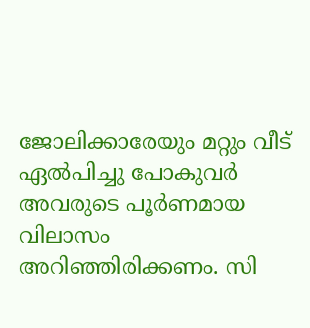ജോലിക്കാരേയും മറ്റും വീട് ഏൽപിച്ചു പോകുവർ അവരുടെ പൂർണമായ വിലാസം അറിഞ്ഞിരിക്കണം. സി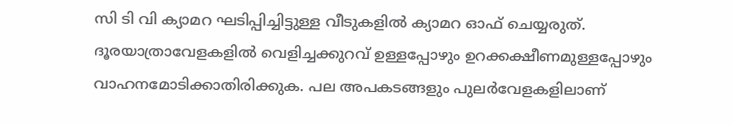സി ടി വി ക്യാമറ ഘടിപ്പിച്ചിട്ടുള്ള വീടുകളിൽ ക്യാമറ ഓഫ് ചെയ്യരുത്.
ദൂരയാത്രാവേളകളിൽ വെളിച്ചക്കുറവ് ഉള്ളപ്പോഴും ഉറക്കക്ഷീണമുള്ളപ്പോഴും വാഹനമോടിക്കാതിരിക്കുക. പല അപകടങ്ങളും പുലർവേളകളിലാണ്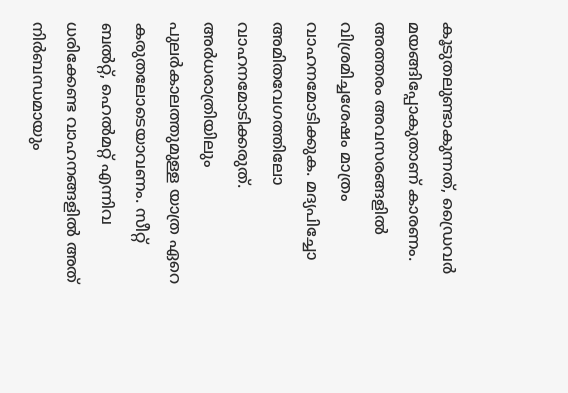കൂടുതലുണ്ടാകുന്നത്, ഡ്രൈവർ മയങ്ങിപ്പോകുതാണ് കാരണം. അത്തരം അവസരങ്ങളിൽ വിശ്രമിച്ചശേഷം മാത്രം വാഹനമോടിക്കുക. മദ്യപിച്ചോ അമിതവേഗത്തിലോ വാഹനമോടിക്കരുത്. അർധരാത്രിയിലും പുലർകാലത്തുമുള്ള യാത്ര ഏറെ കരുതലോടെയാവണം. സീറ്റ് ബൽറ്റ്, ഹെൽമറ്റ് എന്നിവ ധരിക്കേണ്ട വാഹനങ്ങളിൽ അത് നിർബന്ധമായും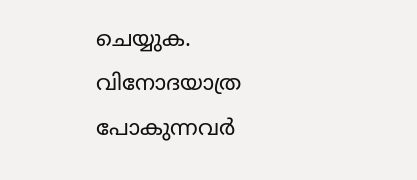ചെയ്യുക.
വിനോദയാത്ര പോകുന്നവർ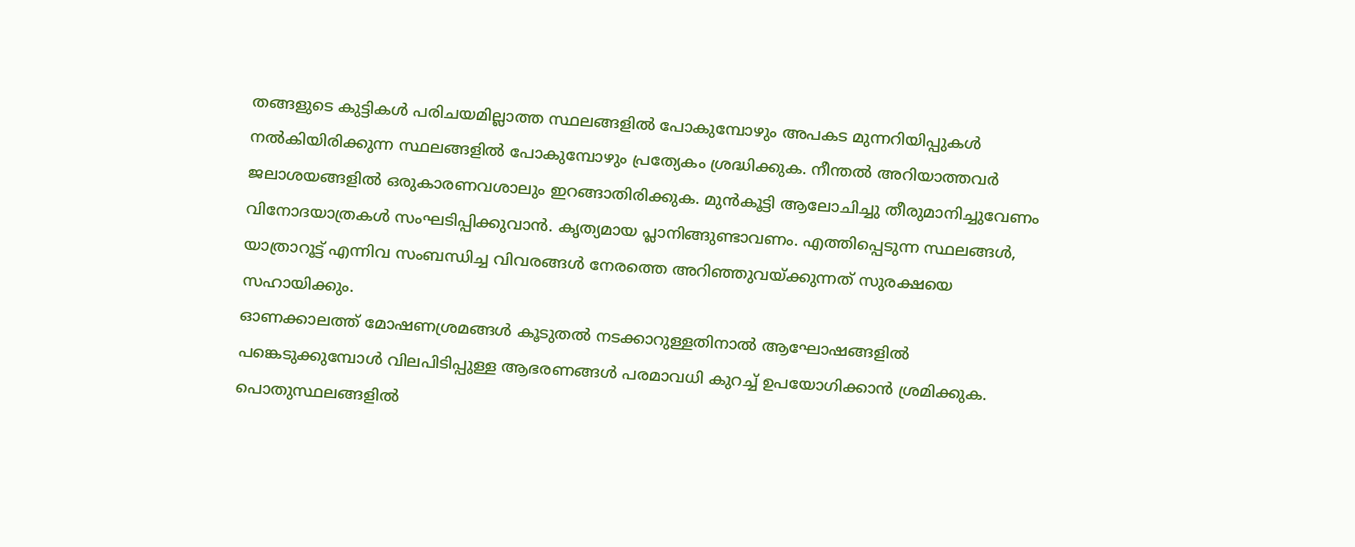തങ്ങളുടെ കുട്ടികൾ പരിചയമില്ലാത്ത സ്ഥലങ്ങളിൽ പോകുമ്പോഴും അപകട മുന്നറിയിപ്പുകൾ നൽകിയിരിക്കുന്ന സ്ഥലങ്ങളിൽ പോകുമ്പോഴും പ്രത്യേകം ശ്രദ്ധിക്കുക. നീന്തൽ അറിയാത്തവർ ജലാശയങ്ങളിൽ ഒരുകാരണവശാലും ഇറങ്ങാതിരിക്കുക. മുൻകൂട്ടി ആലോചിച്ചു തീരുമാനിച്ചുവേണം വിനോദയാത്രകൾ സംഘടിപ്പിക്കുവാൻ. കൃത്യമായ പ്ലാനിങ്ങുണ്ടാവണം. എത്തിപ്പെടുന്ന സ്ഥലങ്ങൾ, യാത്രാറൂട്ട് എന്നിവ സംബന്ധിച്ച വിവരങ്ങൾ നേരത്തെ അറിഞ്ഞുവയ്ക്കുന്നത് സുരക്ഷയെ സഹായിക്കും.
ഓണക്കാലത്ത് മോഷണശ്രമങ്ങൾ കൂടുതൽ നടക്കാറുള്ളതിനാൽ ആഘോഷങ്ങളിൽ പങ്കെടുക്കുമ്പോൾ വിലപിടിപ്പുള്ള ആഭരണങ്ങൾ പരമാവധി കുറച്ച് ഉപയോഗിക്കാൻ ശ്രമിക്കുക.
പൊതുസ്ഥലങ്ങളിൽ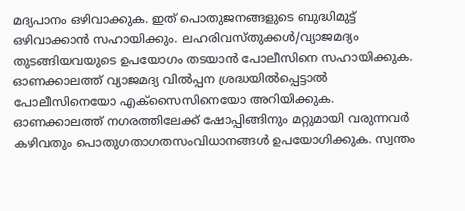മദ്യപാനം ഒഴിവാക്കുക. ഇത് പൊതുജനങ്ങളുടെ ബുദ്ധിമുട്ട് ഒഴിവാക്കാൻ സഹായിക്കും. ലഹരിവസ്തുക്കൾ/വ്യാജമദ്യം തുടങ്ങിയവയുടെ ഉപയോഗം തടയാൻ പോലീസിനെ സഹായിക്കുക. ഓണക്കാലത്ത് വ്യാജമദ്യ വിൽപ്പന ശ്രദ്ധയിൽപ്പെട്ടാൽ പോലീസിനെയോ എക്സൈസിനെയോ അറിയിക്കുക.
ഓണക്കാലത്ത് നഗരത്തിലേക്ക് ഷോപ്പിങ്ങിനും മറ്റുമായി വരുന്നവർ കഴിവതും പൊതുഗതാഗതസംവിധാനങ്ങൾ ഉപയോഗിക്കുക. സ്വന്തം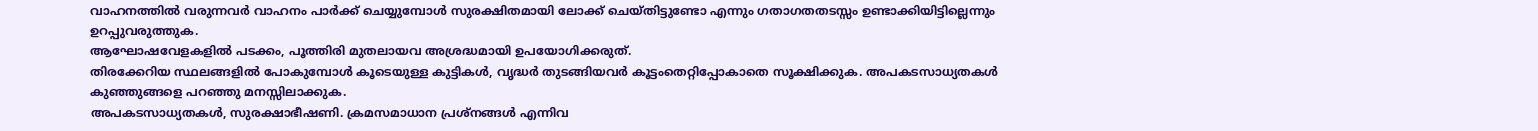വാഹനത്തിൽ വരുന്നവർ വാഹനം പാർക്ക് ചെയ്യുമ്പോൾ സുരക്ഷിതമായി ലോക്ക് ചെയ്തിട്ടുണ്ടോ എന്നും ഗതാഗതതടസ്സം ഉണ്ടാക്കിയിട്ടില്ലെന്നും ഉറപ്പുവരുത്തുക.
ആഘോഷവേളകളിൽ പടക്കം, പൂത്തിരി മുതലായവ അശ്രദ്ധമായി ഉപയോഗിക്കരുത്.
തിരക്കേറിയ സ്ഥലങ്ങളിൽ പോകുമ്പോൾ കൂടെയുള്ള കുട്ടികൾ, വൃദ്ധർ തുടങ്ങിയവർ കൂട്ടംതെറ്റിപ്പോകാതെ സൂക്ഷിക്കുക. അപകടസാധ്യതകൾ കുഞ്ഞുങ്ങളെ പറഞ്ഞു മനസ്സിലാക്കുക.
അപകടസാധ്യതകൾ, സുരക്ഷാഭീഷണി. ക്രമസമാധാന പ്രശ്നങ്ങൾ എന്നിവ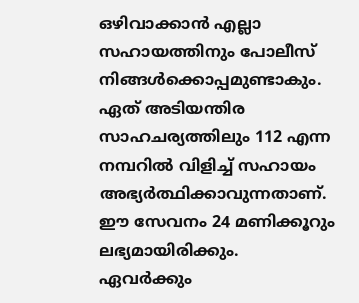ഒഴിവാക്കാൻ എല്ലാ സഹായത്തിനും പോലീസ് നിങ്ങൾക്കൊപ്പമുണ്ടാകും. ഏത് അടിയന്തിര സാഹചര്യത്തിലും 112 എന്ന നമ്പറിൽ വിളിച്ച് സഹായം അഭ്യർത്ഥിക്കാവുന്നതാണ്. ഈ സേവനം 24 മണിക്കൂറും ലഭ്യമായിരിക്കും.
ഏവർക്കും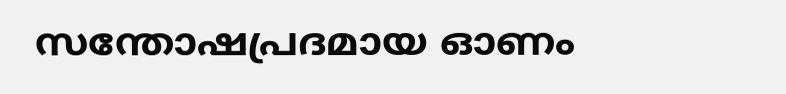സന്തോഷപ്രദമായ ഓണം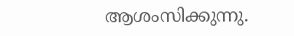ആശംസിക്കുന്നു.